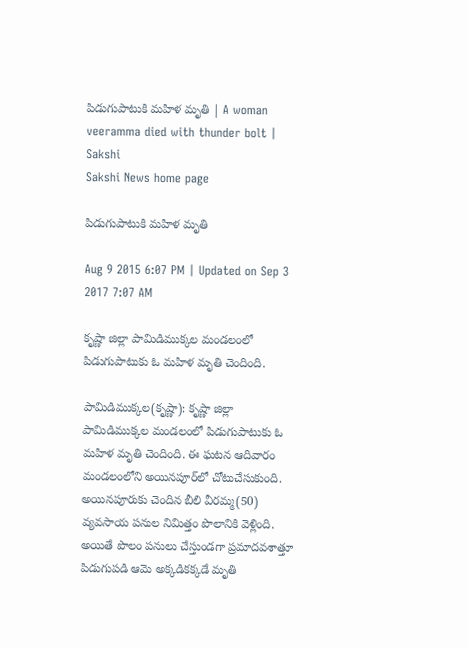పిడుగుపాటుకి మహిళ మృతి | A woman veeramma died with thunder bolt | Sakshi
Sakshi News home page

పిడుగుపాటుకి మహిళ మృతి

Aug 9 2015 6:07 PM | Updated on Sep 3 2017 7:07 AM

కృష్ణా జిల్లా పామిడిముక్కల మండలంలో పిడుగుపాటుకు ఓ మహిళ మృతి చెందింది.

పామిడిముక్కల(కృష్ణా): కృష్ణా జిల్లా పామిడిముక్కల మండలంలో పిడుగుపాటుకు ఓ మహిళ మృతి చెందింది. ఈ ఘటన ఆదివారం మండలంలోని అయినపూర్‌లో చోటుచేసుకుంది. అయినపూరుకు చెందిన బీలి వీరమ్మ(50) వ్యవసాయ పనుల నిమిత్తం పొలానికి వెళ్లింది. అయితే పొలం పనులు చేస్తుండగా ప్రమాదవశాత్తూ పిడుగుపడి ఆమె అక్కడికక్కడే మృతి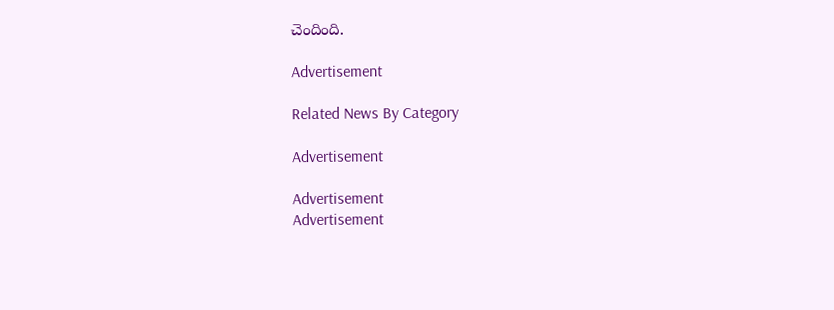చెందింది.

Advertisement

Related News By Category

Advertisement

Advertisement
Advertisement